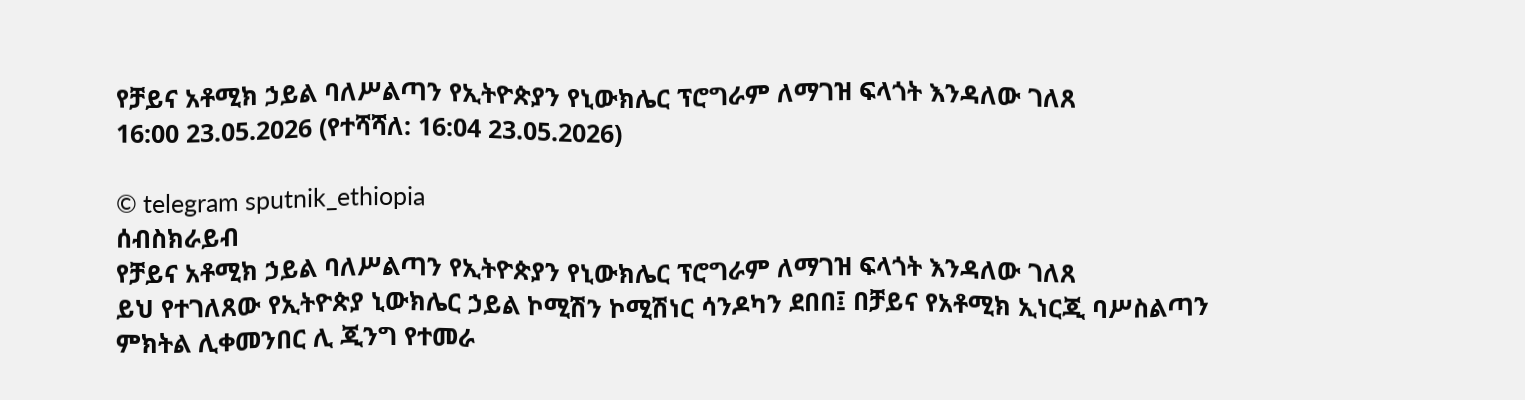የቻይና አቶሚክ ኃይል ባለሥልጣን የኢትዮጵያን የኒውክሌር ፕሮግራም ለማገዝ ፍላጎት እንዳለው ገለጸ
16:00 23.05.2026 (የተሻሻለ: 16:04 23.05.2026)

© telegram sputnik_ethiopia
ሰብስክራይብ
የቻይና አቶሚክ ኃይል ባለሥልጣን የኢትዮጵያን የኒውክሌር ፕሮግራም ለማገዝ ፍላጎት እንዳለው ገለጸ
ይህ የተገለጸው የኢትዮጵያ ኒውክሌር ኃይል ኮሚሽን ኮሚሽነር ሳንዶካን ደበበ፤ በቻይና የአቶሚክ ኢነርጂ ባሥስልጣን ምክትል ሊቀመንበር ሊ ጂንግ የተመራ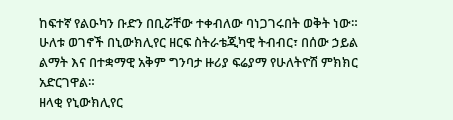ከፍተኛ የልዑካን ቡድን በቢሯቸው ተቀብለው ባነጋገሩበት ወቅት ነው።
ሁለቱ ወገኖች በኒውክሊየር ዘርፍ ስትራቴጂካዊ ትብብር፣ በሰው ኃይል ልማት እና በተቋማዊ አቅም ግንባታ ዙሪያ ፍሬያማ የሁለትዮሽ ምክክር አድርገዋል።
ዘላቂ የኒውክሊየር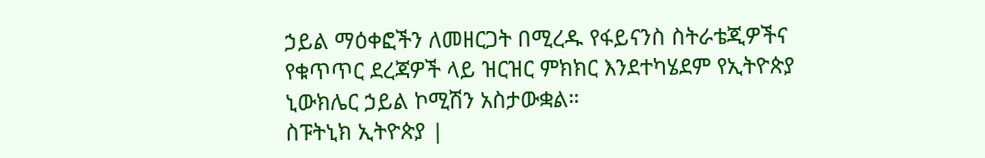ኃይል ማዕቀፎችን ለመዘርጋት በሚረዱ የፋይናንስ ስትራቴጂዎችና የቁጥጥር ደረጃዎች ላይ ዝርዝር ምክክር እንደተካሄደም የኢትዮጵያ ኒውክሌር ኃይል ኮሚሽን አስታውቋል።
ስፑትኒክ ኢትዮጵያ |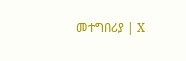መተግበሪያ | X